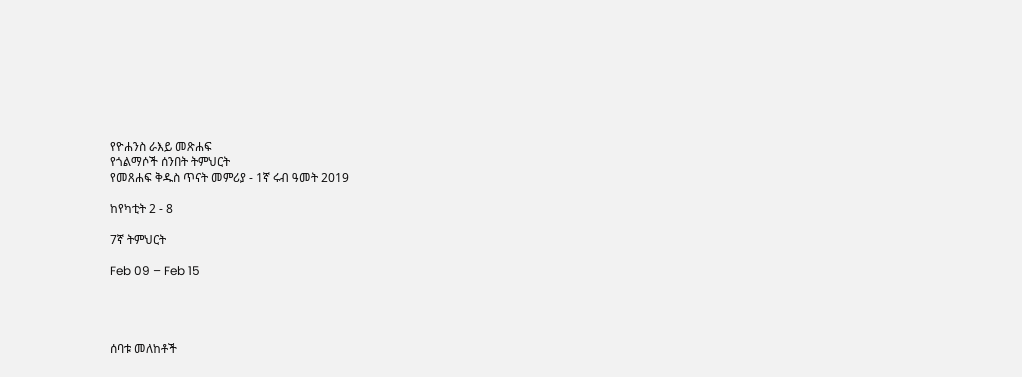የዮሐንስ ራእይ መጽሐፍ
የጎልማሶች ሰንበት ትምህርት
የመጸሐፍ ቅዱስ ጥናት መምሪያ - 1ኛ ሩብ ዓመት 2019

ከየካቲት 2 - 8

7ኛ ትምህርት

Feb 09 – Feb 15




ሰባቱ መለከቶች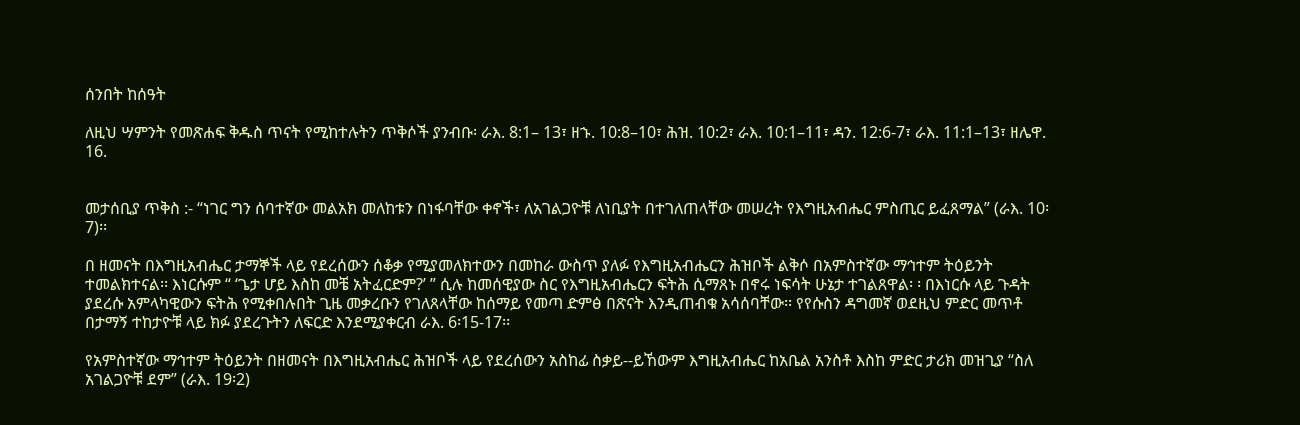ሰንበት ከሰዓት

ለዚህ ሣምንት የመጽሐፍ ቅዱስ ጥናት የሚከተሉትን ጥቅሶች ያንብቡ፡ ራእ. 8:1– 13፣ ዘኁ. 10:8–10፣ ሕዝ. 10:2፣ ራእ. 10:1–11፣ ዳን. 12:6-7፣ ራእ. 11:1–13፣ ዘሌዋ. 16.


መታሰቢያ ጥቅስ :- “ነገር ግን ሰባተኛው መልአክ መለከቱን በነፋባቸው ቀኖች፣ ለአገልጋዮቹ ለነቢያት በተገለጠላቸው መሠረት የእግዚአብሔር ምስጢር ይፈጸማል” (ራእ. 10፡7)፡፡

በ ዘመናት በእግዚአብሔር ታማኞች ላይ የደረሰውን ሰቆቃ የሚያመለክተውን በመከራ ውስጥ ያለፉ የእግዚአብሔርን ሕዝቦች ልቅሶ በአምስተኛው ማኅተም ትዕይንት ተመልክተናል፡፡ እነርሱም “ ‘ጌታ ሆይ እስከ መቼ አትፈርድም?’ ” ሲሉ ከመሰዊያው ስር የእግዚአብሔርን ፍትሕ ሲማጸኑ በኖሩ ነፍሳት ሁኔታ ተገልጸዋል፡ ፡ በእነርሱ ላይ ጉዳት ያደረሱ አምላካዊውን ፍትሕ የሚቀበሉበት ጊዜ መቃረቡን የገለጸላቸው ከሰማይ የመጣ ድምፅ በጽናት እንዲጠብቁ አሳሰባቸው፡፡ የየሱስን ዳግመኛ ወደዚህ ምድር መጥቶ በታማኝ ተከታዮቹ ላይ ክፉ ያደረጉትን ለፍርድ እንደሚያቀርብ ራእ. 6፡15-17፡፡

የአምስተኛው ማኅተም ትዕይንት በዘመናት በእግዚአብሔር ሕዝቦች ላይ የደረሰውን አስከፊ ስቃይ--ይኸውም እግዚአብሔር ከአቤል አንስቶ እስከ ምድር ታሪክ መዝጊያ “ስለ አገልጋዮቹ ደም” (ራእ. 19፡2)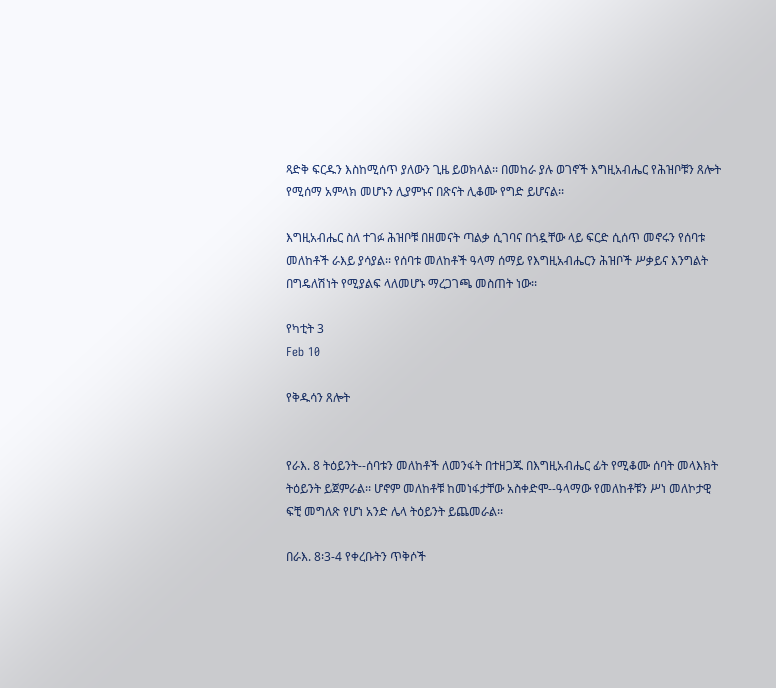ጻድቅ ፍርዱን እስከሚሰጥ ያለውን ጊዜ ይወክላል፡፡ በመከራ ያሉ ወገኖች እግዚአብሔር የሕዝቦቹን ጸሎት የሚሰማ አምላክ መሆኑን ሊያምኑና በጽናት ሊቆሙ የግድ ይሆናል፡፡

እግዚአብሔር ስለ ተገፉ ሕዝቦቹ በዘመናት ጣልቃ ሲገባና በጎዷቸው ላይ ፍርድ ሲሰጥ መኖሩን የሰባቱ መለከቶች ራእይ ያሳያል፡፡ የሰባቱ መለከቶች ዓላማ ሰማይ የእግዚአብሔርን ሕዝቦች ሥቃይና እንግልት በግዴለሽነት የሚያልፍ ላለመሆኑ ማረጋገጫ መስጠት ነው፡፡

የካቲት 3
Feb 10

የቅዱሳን ጸሎት


የራእ. 8 ትዕይንት--ሰባቱን መለከቶች ለመንፋት በተዘጋጁ በእግዚአብሔር ፊት የሚቆሙ ሰባት መላእክት ትዕይንት ይጀምራል፡፡ ሆኖም መለከቶቹ ከመነፋታቸው አስቀድሞ--ዓላማው የመለከቶቹን ሥነ መለኮታዊ ፍቺ መግለጽ የሆነ አንድ ሌላ ትዕይንት ይጨመራል፡፡

በራእ. 8፡3-4 የቀረቡትን ጥቅሶች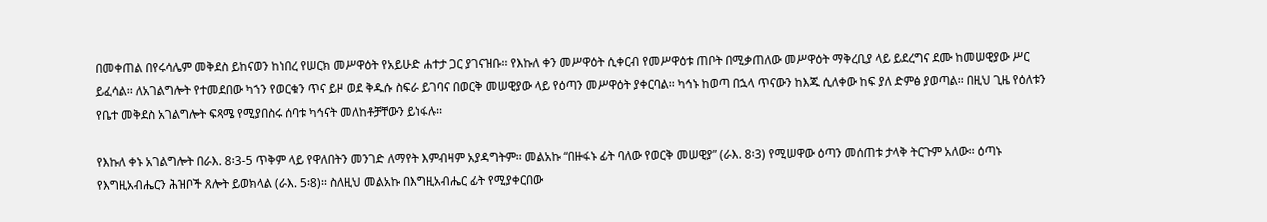በመቀጠል በየሩሳሌም መቅደስ ይከናወን ከነበረ የሠርክ መሥዋዕት የአይሁድ ሐተታ ጋር ያገናዝቡ፡፡ የእኩለ ቀን መሥዋዕት ሲቀርብ የመሥዋዕቱ ጠቦት በሚቃጠለው መሥዋዕት ማቅረቢያ ላይ ይደረግና ደሙ ከመሠዊያው ሥር ይፈሳል፡፡ ለአገልግሎት የተመደበው ካኀን የወርቁን ጥና ይዞ ወደ ቅዱሱ ስፍራ ይገባና በወርቅ መሠዊያው ላይ የዕጣን መሥዋዕት ያቀርባል፡፡ ካኅኑ ከወጣ በኋላ ጥናውን ከእጁ ሲለቀው ከፍ ያለ ድምፅ ያወጣል፡፡ በዚህ ጊዜ የዕለቱን የቤተ መቅደስ አገልግሎት ፍጻሜ የሚያበስሩ ሰባቱ ካኅናት መለከቶቻቸውን ይነፋሉ፡፡

የእኩለ ቀኑ አገልግሎት በራእ. 8፡3-5 ጥቅም ላይ የዋለበትን መንገድ ለማየት እምብዛም አያዳግትም፡፡ መልአኩ “በዙፋኑ ፊት ባለው የወርቅ መሠዊያ” (ራእ. 8፡3) የሚሠዋው ዕጣን መሰጠቱ ታላቅ ትርጉም አለው፡፡ ዕጣኑ የእግዚአብሔርን ሕዝቦች ጸሎት ይወክላል (ራእ. 5፡8)፡፡ ስለዚህ መልአኩ በእግዚአብሔር ፊት የሚያቀርበው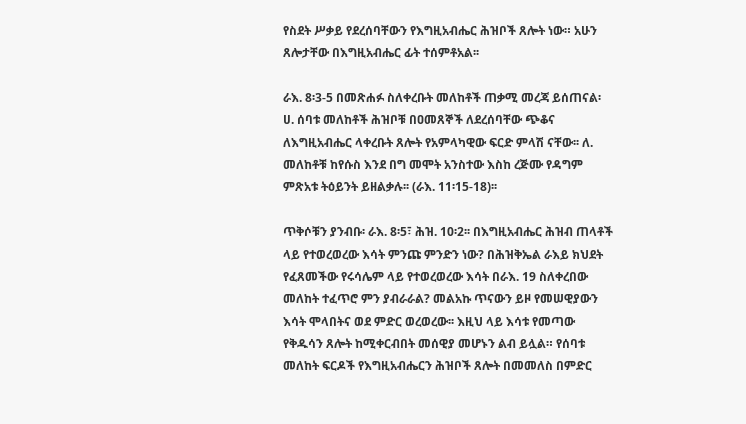የስደት ሥቃይ የደረሰባቸውን የእግዚአብሔር ሕዝቦች ጸሎት ነው። አሁን ጸሎታቸው በእግዚአብሔር ፊት ተሰምቶአል፡፡

ራእ. 8፡3-5 በመጽሐፉ ስለቀረቡት መለከቶች ጠቃሚ መረጃ ይሰጠናል፡ ሀ. ሰባቱ መለከቶች ሕዝቦቹ በዐመጸኞች ለደረሰባቸው ጭቆና ለእግዚአብሔር ላቀረቡት ጸሎት የአምላካዊው ፍርድ ምላሽ ናቸው፡፡ ለ. መለከቶቹ ከየሱስ እንደ በግ መሞት አንስተው እስከ ረጅሙ የዳግም ምጽአቱ ትዕይንት ይዘልቃሉ፡፡ (ራእ. 11፡15-18)፡፡

ጥቅሶቹን ያንብቡ፡ ራእ. 8፡5፣ ሕዝ. 10፡2፡፡ በእግዚአብሔር ሕዝብ ጠላቶች ላይ የተወረወረው እሳት ምንጩ ምንድን ነው? በሕዝቅኤል ራእይ ክህደት የፈጸመችው የሩሳሌም ላይ የተወረወረው እሳት በራእ. 19 ስለቀረበው መለከት ተፈጥሮ ምን ያብራራል? መልአኩ ጥናውን ይዞ የመሠዊያውን እሳት ሞላበትና ወደ ምድር ወረወረው፡፡ እዚህ ላይ እሳቱ የመጣው የቅዱሳን ጸሎት ከሚቀርብበት መሰዊያ መሆኑን ልብ ይሏል። የሰባቱ መለከት ፍርዶች የእግዚአብሔርን ሕዝቦች ጸሎት በመመለስ በምድር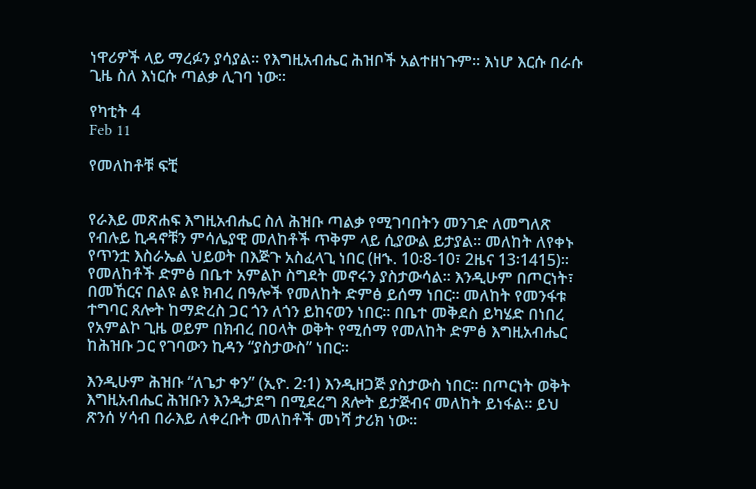ነዋሪዎች ላይ ማረፉን ያሳያል፡፡ የእግዚአብሔር ሕዝቦች አልተዘነጉም፡፡ እነሆ እርሱ በራሱ ጊዜ ስለ እነርሱ ጣልቃ ሊገባ ነው፡፡

የካቲት 4
Feb 11

የመለከቶቹ ፍቺ


የራእይ መጽሐፍ እግዚአብሔር ስለ ሕዝቡ ጣልቃ የሚገባበትን መንገድ ለመግለጽ የብሉይ ኪዳኖቹን ምሳሌያዊ መለከቶች ጥቅም ላይ ሲያውል ይታያል፡፡ መለከት ለየቀኑ የጥንቷ እስራኤል ህይወት በእጅጉ አስፈላጊ ነበር (ዘኁ. 10፡8-10፣ 2ዜና 13፡1415)፡፡ የመለከቶች ድምፅ በቤተ አምልኮ ስግደት መኖሩን ያስታውሳል፡፡ እንዲሁም በጦርነት፣ በመኸርና በልዩ ልዩ ክብረ በዓሎች የመለከት ድምፅ ይሰማ ነበር፡፡ መለከት የመንፋቱ ተግባር ጸሎት ከማድረስ ጋር ጎን ለጎን ይከናወን ነበር፡፡ በቤተ መቅደስ ይካሄድ በነበረ የአምልኮ ጊዜ ወይም በክብረ በዐላት ወቅት የሚሰማ የመለከት ድምፅ እግዚአብሔር ከሕዝቡ ጋር የገባውን ኪዳን “ያስታውስ” ነበር፡፡

እንዲሁም ሕዝቡ “ለጌታ ቀን” (ኢዮ. 2፡1) እንዲዘጋጅ ያስታውስ ነበር፡፡ በጦርነት ወቅት እግዚአብሔር ሕዝቡን እንዲታደግ በሚደረግ ጸሎት ይታጅብና መለከት ይነፋል፡፡ ይህ ጽንሰ ሃሳብ በራእይ ለቀረቡት መለከቶች መነሻ ታሪክ ነው፡፡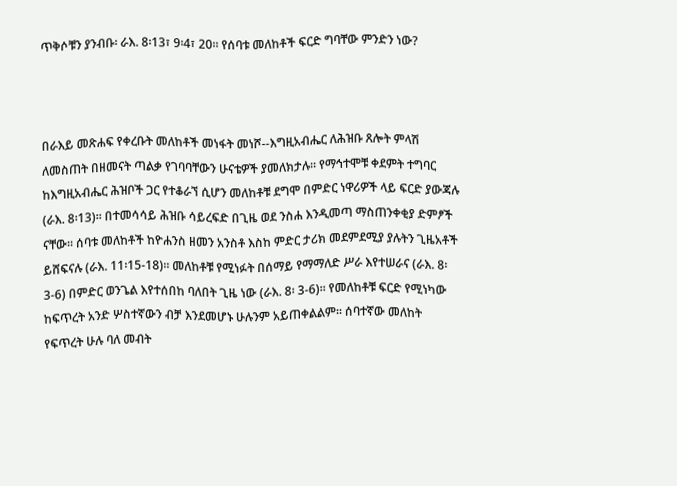ጥቅሶቹን ያንብቡ፡ ራእ. 8፡13፣ 9፡4፣ 20፡፡ የሰባቱ መለከቶች ፍርድ ግባቸው ምንድን ነው?



በራእይ መጽሐፍ የቀረቡት መለከቶች መነፋት መነሾ--እግዚአብሔር ለሕዝቡ ጸሎት ምላሽ ለመስጠት በዘመናት ጣልቃ የገባባቸውን ሁናቴዎች ያመለክታሉ። የማኅተሞቹ ቀደምት ተግባር ከእግዚአብሔር ሕዝቦች ጋር የተቆራኘ ሲሆን መለከቶቹ ደግሞ በምድር ነዋሪዎች ላይ ፍርድ ያውጃሉ (ራእ. 8፡13)፡፡ በተመሳሳይ ሕዝቡ ሳይረፍድ በጊዜ ወደ ንስሐ እንዲመጣ ማስጠንቀቂያ ድምፆች ናቸው፡፡ ሰባቱ መለከቶች ከዮሐንስ ዘመን አንስቶ እስከ ምድር ታሪክ መደምደሚያ ያሉትን ጊዜአቶች ይሸፍናሉ (ራእ. 11፡15-18)፡፡ መለከቶቹ የሚነፉት በሰማይ የማማለድ ሥራ እየተሠራና (ራእ. 8፡3-6) በምድር ወንጌል እየተሰበከ ባለበት ጊዜ ነው (ራእ. 8፡ 3-6)፡፡ የመለከቶቹ ፍርድ የሚነካው ከፍጥረት አንድ ሦስተኛውን ብቻ እንደመሆኑ ሁሉንም አይጠቀልልም፡፡ ሰባተኛው መለከት የፍጥረት ሁሉ ባለ መብት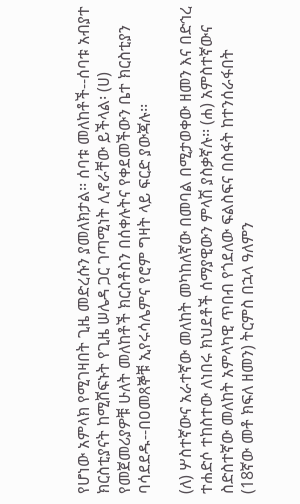የሆነው አምላክ የሚገዛበት ጊዜ መድረሱን ያመለክታል፡፡ ሰባቱ መለከቶች--ሰባቱ አብያተ ክርስቲያናት ከሚሸፍኑት የጊዜ ሠሌዳ ጋር ገጣሚነት ሊኖራቸው ይችላል፡ (ሀ) የመጀመሪያዎቹ ሁለት መለከቶች ክርስቶስን በሰቀሉትና የቀደመችውን ቤተ ክርስቲያን ባሳደደዱ--በዐመጸኞቹ ኢየሩሳሌምና የሮም ግዛት ላይ ፍርድ ያውጃሉ፡፡

(ለ) ሦስተኛውና አራተኛው መለከት መካከለኛው በመባል በሚታወቀው ዘመን እና በድኅረ ተሐድሶ ተከስተው ለነበሩ ክህደቶች ሰማያዊውን ምላሽ ያስቃኛሉ፡፡ (ሐ) አምስተኛውና ስድስተኛው መለከት አምላካዊ ጥበብ የጎደለው ፍልስፍና በስፋት ከተንሰራፋበት (18ኛው መቶ ክፍለ ዘመን) ትርምስ በኋላ ዓለምን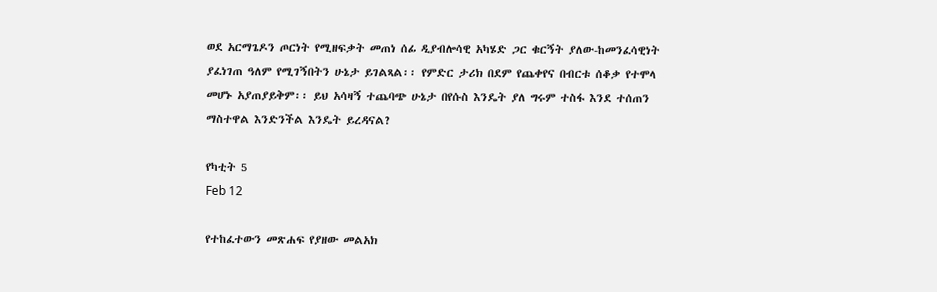ወደ አርማጌዶን ጦርነት የሚዘፍቃት መጠነ ሰፊ ዲያብሎሳዊ አካሄድ ጋር ቁርኝት ያለው-ከመንፈሳዊነት ያፈነገጠ ዓለም የሚገኝበትን ሁኔታ ይገልጻል፡፡ የምድር ታሪክ በደም የጨቀየና በብርቱ ሰቆቃ የተሞላ መሆኑ አያጠያይቅም፡፡ ይህ አሳዛኝ ተጨባጭ ሁኔታ በየሱስ እንዴት ያለ ግሩም ተስፋ እንደ ተሰጠን ማስተዋል እንድንችል እንዴት ይረዳናል?

የካቲት 5
Feb 12

የተከፈተውን መጽሐፍ የያዘው መልአክ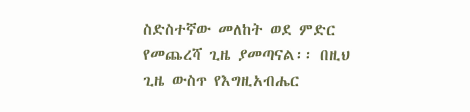ስድስተኛው መለከት ወደ ምድር የመጨረሻ ጊዜ ያመጣናል፡፡ በዚህ ጊዜ ውስጥ የእግዚአብሔር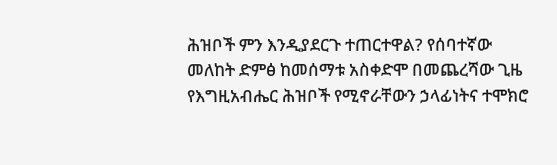ሕዝቦች ምን እንዲያደርጉ ተጠርተዋል? የሰባተኛው መለከት ድምፅ ከመሰማቱ አስቀድሞ በመጨረሻው ጊዜ የእግዚአብሔር ሕዝቦች የሚኖራቸውን ኃላፊነትና ተሞክሮ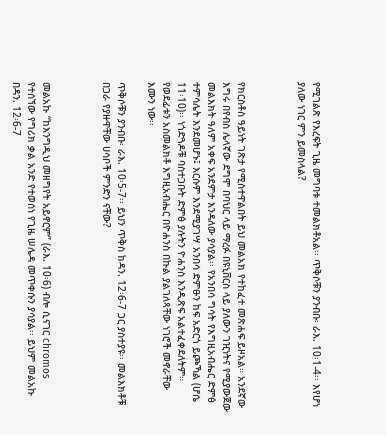የሚገልጽ የእረፍት ጊዜ መግባቱ ተመልክቶአል፡፡ ጥቅሶቹን ያንብቡ፡ ራእ. 10፡1-4፡፡ እየሆነ ያለው ነገር ምን ይመስላል?



የክርስቶስ ዓይነት ገጽታ የሚስተዋልበት ይህ መልአክ የተከፈተ መጽሐፍ ይዞአል። አንደኛው እግሩ በየብስ ሌላኛው ደግሞ በባህር ላይ ማረፉ በዩኒቨርስ ላይ ያለውን ገዢነትና የሚያውጀው መልእክት ዓለም አቀፍ አንደምታ እንዳለው ያሳያል፡፡ የአንበሳ ግሳት የእግዚአብሔር ድምፅ ተምሳሌት እንደመሆኑ፤ እርሱም እንደሚያገሣ አንበሳ ድምፁን ከፍ አድርጎ ይጮኻል (ሆሴ 11፡10)፡፡ ነጎድጓዶቹ ባስተጋቡት ድምፅ ያሉትን ዮሐንስ እንዲጽፍ አልተፈቀደለትም። የወደፊቱን አስመልክቶ እግዚአብሔር በዮሐንስ በኩል ያልገለጻቸው ነገሮች መኖራቸው እሙን ነው፡፡

ጥቅሶቹን ያንብቡ፡ ራእ. 10፡5-7፡፡ ይህን ጥቅስ ከዳን. 12፡6-7 ጋር ያስተያዩ፡፡ መልእክቶቹ በጋራ የያዙዋቸው ሀሳቦች ምንድን ናቸው?



መልአኩ “ከእንግዲህ መዘግየት አይኖርም” (ራእ. 10፡6) ብሎ ሲናገር chromos የተሰኘው የግሪክ ቃል አንድ የተወሰነ የጊዜ ሠሌዳ መጥቀሱን ያሳያል፡፡ ይህም መልአኩ በዳን. 12፡6-7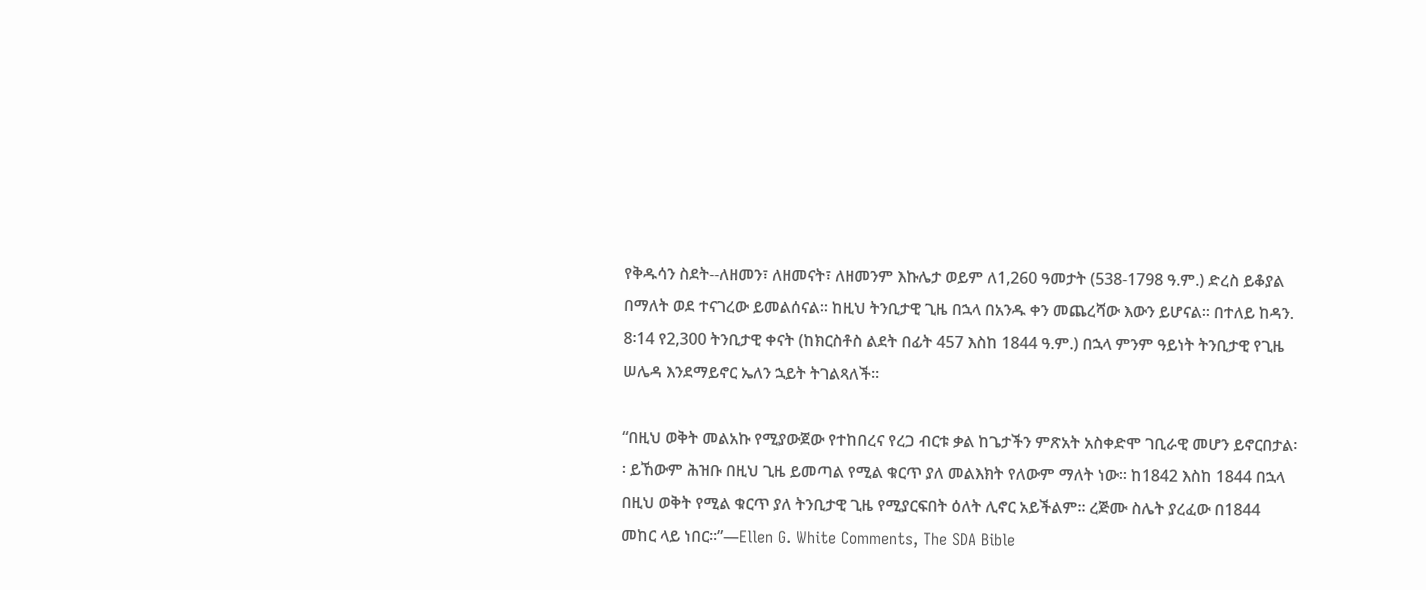የቅዱሳን ስደት--ለዘመን፣ ለዘመናት፣ ለዘመንም እኩሌታ ወይም ለ1,260 ዓመታት (538-1798 ዓ.ም.) ድረስ ይቆያል በማለት ወደ ተናገረው ይመልሰናል፡፡ ከዚህ ትንቢታዊ ጊዜ በኋላ በአንዱ ቀን መጨረሻው እውን ይሆናል፡፡ በተለይ ከዳን. 8፡14 የ2,300 ትንቢታዊ ቀናት (ከክርስቶስ ልደት በፊት 457 እስከ 1844 ዓ.ም.) በኋላ ምንም ዓይነት ትንቢታዊ የጊዜ ሠሌዳ እንደማይኖር ኤለን ኋይት ትገልጻለች፡፡

“በዚህ ወቅት መልአኩ የሚያውጀው የተከበረና የረጋ ብርቱ ቃል ከጌታችን ምጽአት አስቀድሞ ገቢራዊ መሆን ይኖርበታል፡፡ ይኸውም ሕዝቡ በዚህ ጊዜ ይመጣል የሚል ቁርጥ ያለ መልእክት የለውም ማለት ነው፡፡ ከ1842 እስከ 1844 በኋላ በዚህ ወቅት የሚል ቁርጥ ያለ ትንቢታዊ ጊዜ የሚያርፍበት ዕለት ሊኖር አይችልም፡፡ ረጅሙ ስሌት ያረፈው በ1844 መከር ላይ ነበር፡፡”—Ellen G. White Comments, The SDA Bible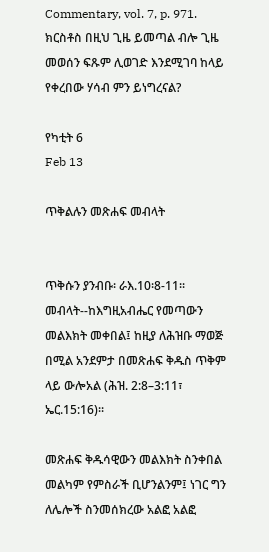Commentary, vol. 7, p. 971. ክርስቶስ በዚህ ጊዜ ይመጣል ብሎ ጊዜ መወሰን ፍጹም ሊወገድ እንደሚገባ ከላይ የቀረበው ሃሳብ ምን ይነግረናል?

የካቲት 6
Feb 13

ጥቅልሉን መጽሐፍ መብላት


ጥቅሱን ያንብቡ፡ ራእ.10፡8-11፡፡ መብላት--ከእግዚአብሔር የመጣውን መልእክት መቀበል፤ ከዚያ ለሕዝቡ ማወጅ በሚል አንደምታ በመጽሐፍ ቅዱስ ጥቅም ላይ ውሎአል (ሕዝ. 2:8–3:11፣ ኤር.15:16)፡፡

መጽሐፍ ቅዱሳዊውን መልእክት ስንቀበል መልካም የምስራች ቢሆንልንም፤ ነገር ግን ለሌሎች ስንመሰክረው አልፎ አልፎ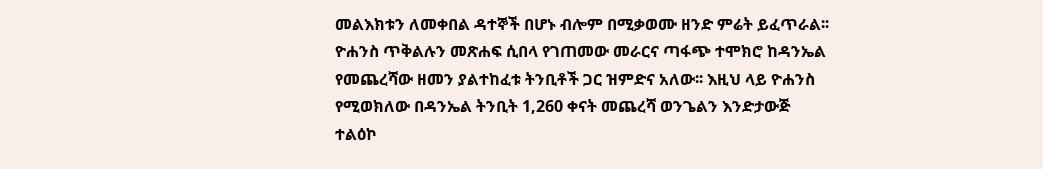መልእክቱን ለመቀበል ዳተኞች በሆኑ ብሎም በሚቃወሙ ዘንድ ምሬት ይፈጥራል፡፡ ዮሐንስ ጥቅልሉን መጽሐፍ ሲበላ የገጠመው መራርና ጣፋጭ ተሞክሮ ከዳንኤል የመጨረሻው ዘመን ያልተከፈቱ ትንቢቶች ጋር ዝምድና አለው፡፡ እዚህ ላይ ዮሐንስ የሚወክለው በዳንኤል ትንቢት 1,260 ቀናት መጨረሻ ወንጌልን እንድታውጅ ተልዕኮ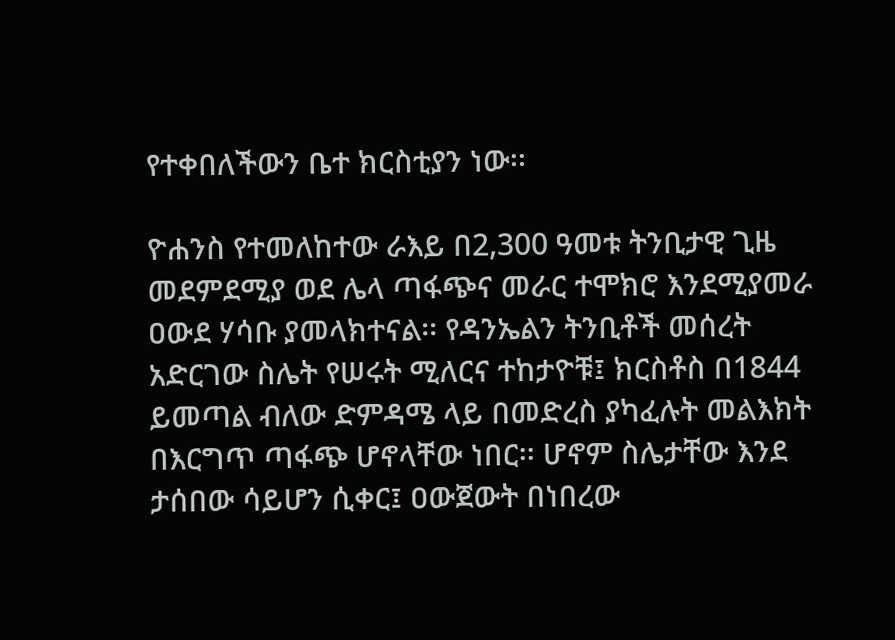የተቀበለችውን ቤተ ክርስቲያን ነው፡፡

ዮሐንስ የተመለከተው ራእይ በ2,300 ዓመቱ ትንቢታዊ ጊዜ መደምደሚያ ወደ ሌላ ጣፋጭና መራር ተሞክሮ እንደሚያመራ ዐውደ ሃሳቡ ያመላክተናል፡፡ የዳንኤልን ትንቢቶች መሰረት አድርገው ስሌት የሠሩት ሚለርና ተከታዮቹ፤ ክርስቶስ በ1844 ይመጣል ብለው ድምዳሜ ላይ በመድረስ ያካፈሉት መልእክት በእርግጥ ጣፋጭ ሆኖላቸው ነበር፡፡ ሆኖም ስሌታቸው እንደ ታሰበው ሳይሆን ሲቀር፤ ዐውጀውት በነበረው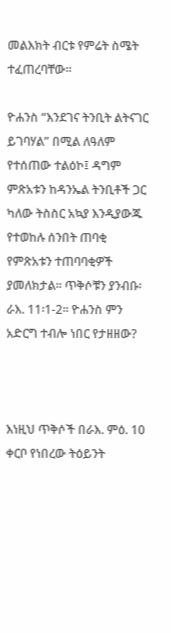መልእክት ብርቱ የምሬት ስሜት ተፈጠረባቸው፡፡

ዮሐንስ “እንደገና ትንቢት ልትናገር ይገባሃል” በሚል ለዓለም የተሰጠው ተልዕኮ፤ ዳግም ምጽአቱን ከዳንኤል ትንቢቶች ጋር ካለው ትስስር አኳያ እንዲያውጁ የተወከሉ ሰንበት ጠባቂ የምጽአቱን ተጠባባቂዎች ያመለክታል፡፡ ጥቅሶቹን ያንብቡ፡ ራእ. 11፡1-2፡፡ ዮሐንስ ምን አድርግ ተብሎ ነበር የታዘዘው?



እነዚህ ጥቅሶች በራእ. ምዕ. 10 ቀርቦ የነበረው ትዕይንት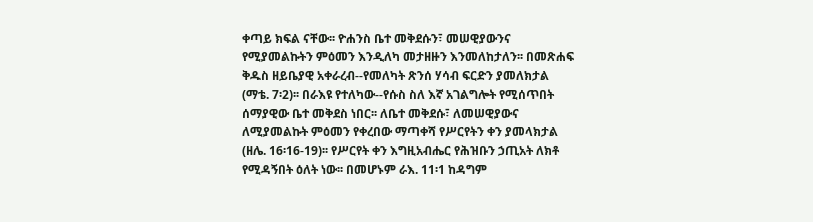ቀጣይ ክፍል ናቸው፡፡ ዮሐንስ ቤተ መቅደሱን፣ መሠዊያውንና የሚያመልኩትን ምዕመን እንዲለካ መታዘዙን እንመለከታለን፡፡ በመጽሐፍ ቅዱስ ዘይቤያዊ አቀራረብ--የመለካት ጽንሰ ሃሳብ ፍርድን ያመለክታል (ማቴ. 7፡2)፡፡ በራእዩ የተለካው--የሱስ ስለ እኛ አገልግሎት የሚሰጥበት ሰማያዊው ቤተ መቅደስ ነበር፡፡ ለቤተ መቅደሱ፣ ለመሠዊያውና ለሚያመልኩት ምዕመን የቀረበው ማጣቀሻ የሥርየትን ቀን ያመላክታል (ዘሌ. 16፡16-19)፡፡ የሥርየት ቀን እግዚአብሔር የሕዝቡን ኃጢአት ለክቶ የሚዳኝበት ዕለት ነው፡፡ በመሆኑም ራእ. 11፡1 ከዳግም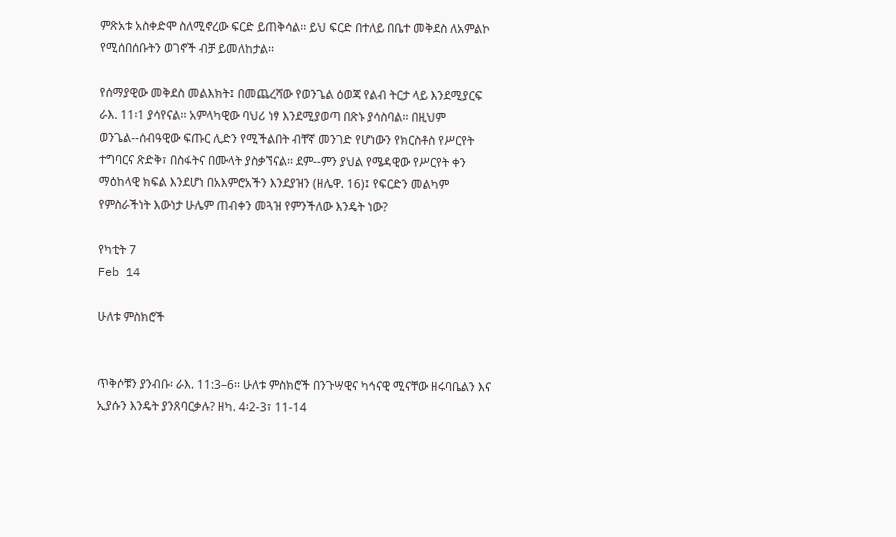ምጽአቱ አስቀድሞ ስለሚኖረው ፍርድ ይጠቅሳል፡፡ ይህ ፍርድ በተለይ በቤተ መቅደስ ለአምልኮ የሚሰበሰቡትን ወገኖች ብቻ ይመለከታል፡፡

የሰማያዊው መቅደስ መልእክት፤ በመጨረሻው የወንጌል ዕወጃ የልብ ትርታ ላይ እንደሚያርፍ ራእ. 11፡1 ያሳየናል፡፡ አምላካዊው ባህሪ ነፃ እንደሚያወጣ በጽኑ ያሳስባል፡፡ በዚህም ወንጌል--ሰብዓዊው ፍጡር ሊድን የሚችልበት ብቸኛ መንገድ የሆነውን የክርስቶስ የሥርየት ተግባርና ጽድቅ፣ በስፋትና በሙላት ያስቃኘናል፡፡ ደም--ምን ያህል የሜዳዊው የሥርየት ቀን ማዕከላዊ ክፍል እንደሆነ በአእምሮአችን እንደያዝን (ዘሌዋ. 16)፤ የፍርድን መልካም የምስራችነት እውነታ ሁሌም ጠብቀን መጓዝ የምንችለው እንዴት ነው?

የካቲት 7
Feb 14

ሁለቱ ምስክሮች


ጥቅሶቹን ያንብቡ፡ ራእ. 11:3–6፡፡ ሁለቱ ምስክሮች በንጉሣዊና ካኅናዊ ሚናቸው ዘሩባቤልን እና ኢያሱን እንዴት ያንጸባርቃሉ? ዘካ. 4፡2-3፣ 11-14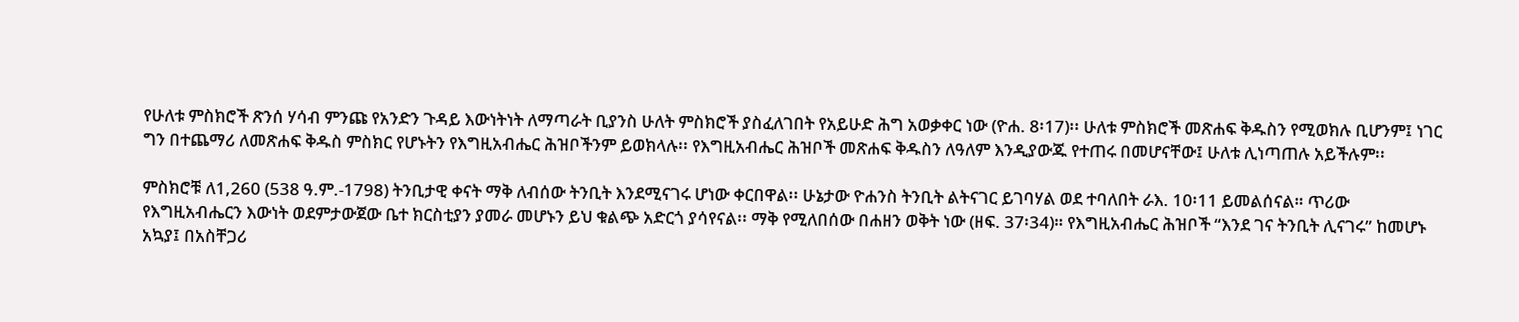የሁለቱ ምስክሮች ጽንሰ ሃሳብ ምንጩ የአንድን ጉዳይ እውነትነት ለማጣራት ቢያንስ ሁለት ምስክሮች ያስፈለገበት የአይሁድ ሕግ አወቃቀር ነው (ዮሐ. 8፡17)፡፡ ሁለቱ ምስክሮች መጽሐፍ ቅዱስን የሚወክሉ ቢሆንም፤ ነገር ግን በተጨማሪ ለመጽሐፍ ቅዱስ ምስክር የሆኑትን የእግዚአብሔር ሕዝቦችንም ይወክላሉ፡፡ የእግዚአብሔር ሕዝቦች መጽሐፍ ቅዱስን ለዓለም እንዲያውጁ የተጠሩ በመሆናቸው፤ ሁለቱ ሊነጣጠሉ አይችሉም፡፡

ምስክሮቹ ለ1,260 (538 ዓ.ም.-1798) ትንቢታዊ ቀናት ማቅ ለብሰው ትንቢት እንደሚናገሩ ሆነው ቀርበዋል፡፡ ሁኔታው ዮሐንስ ትንቢት ልትናገር ይገባሃል ወደ ተባለበት ራእ. 10፡11 ይመልሰናል። ጥሪው የእግዚአብሔርን እውነት ወደምታውጀው ቤተ ክርስቲያን ያመራ መሆኑን ይህ ቁልጭ አድርጎ ያሳየናል፡፡ ማቅ የሚለበሰው በሐዘን ወቅት ነው (ዘፍ. 37፡34)። የእግዚአብሔር ሕዝቦች “እንደ ገና ትንቢት ሊናገሩ” ከመሆኑ አኳያ፤ በአስቸጋሪ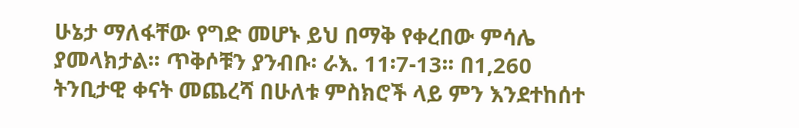ሁኔታ ማለፋቸው የግድ መሆኑ ይህ በማቅ የቀረበው ምሳሌ ያመላክታል፡፡ ጥቅሶቹን ያንብቡ፡ ራእ. 11፡7-13፡፡ በ1,260 ትንቢታዊ ቀናት መጨረሻ በሁለቱ ምስክሮች ላይ ምን እንደተከሰተ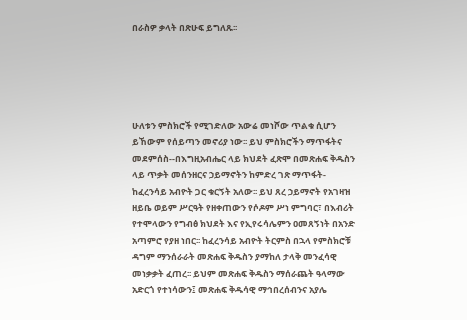በራስዎ ቃላት በጽሁፍ ይግለጹ፡፡





ሁለቱን ምስክሮች የሚገድለው አውሬ መነሾው ጥልቁ ሲሆን ይኸውም የሰይጣን መኖሪያ ነው፡፡ ይህ ምስክሮችን ማጥፋትና መደምሰስ--በእግዚአብሔር ላይ ክህደት ፈጽሞ በመጽሐፍ ቅዱስን ላይ ጥቃት መሰንዘርና ኃይማኖትን ከምድረ ገጽ ማጥፋት-ከፈረንሳይ አብዮት ጋር ቁርኝት አለው፡፡ ይህ ጸረ ኃይማኖት የአገዛዝ ዘይቤ ወይም ሥርዓት የዘቀጠውን የሶዶም ሥነ ምግባር፣ በእብሪት የተሞላውን የግብፅ ክህደት እና የኢየሩሳሌምን ዐመጸኝነት በአንድ አጣምሮ የያዘ ነበር፡፡ ከፈረንሳይ አብዮት ትርምስ በኋላ የምስክሮቹ ዳግም ማንሰራራት መጽሐፍ ቅዱስን ያማከለ ታላቅ መንፈሳዊ መነቃቃት ፈጠረ፡፡ ይህም መጽሐፍ ቅዱስን ማሰራጨት ዓላማው አድርጎ የተነሳውን፤ መጽሐፍ ቅዱሳዊ ማኅበረሰብንና አያሌ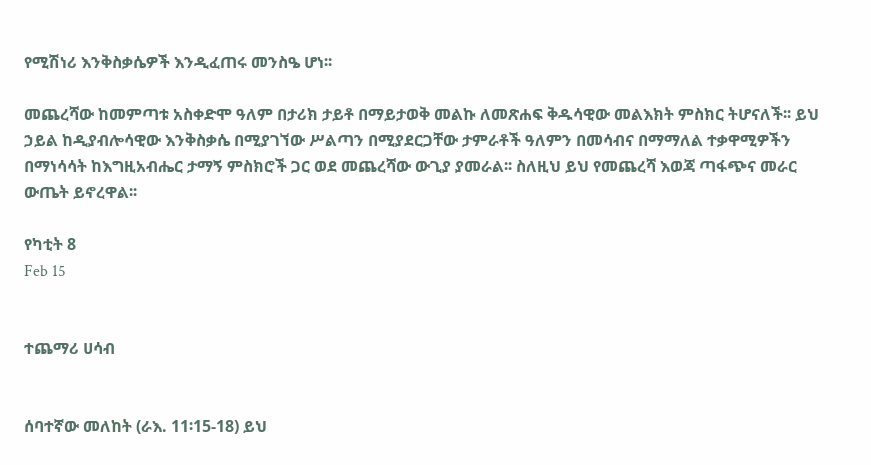የሚሽነሪ እንቅስቃሴዎች እንዲፈጠሩ መንስዔ ሆነ፡፡

መጨረሻው ከመምጣቱ አስቀድሞ ዓለም በታሪክ ታይቶ በማይታወቅ መልኩ ለመጽሐፍ ቅዱሳዊው መልእክት ምስክር ትሆናለች፡፡ ይህ ኃይል ከዲያብሎሳዊው እንቅስቃሴ በሚያገኘው ሥልጣን በሚያደርጋቸው ታምራቶች ዓለምን በመሳብና በማማለል ተቃዋሚዎችን በማነሳሳት ከእግዚአብሔር ታማኝ ምስክሮች ጋር ወደ መጨረሻው ውጊያ ያመራል፡፡ ስለዚህ ይህ የመጨረሻ እወጃ ጣፋጭና መራር ውጤት ይኖረዋል፡፡

የካቲት 8
Feb 15


ተጨማሪ ሀሳብ


ሰባተኛው መለከት (ራእ. 11፡15-18) ይህ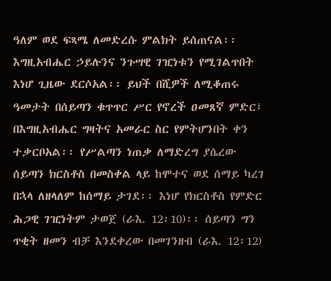ዓለም ወደ ፍጻሜ ለመድረሱ ምልክት ይሰጠናል፡፡ እግዚአብሔር ኃይሉንና ንጉሣዊ ገዢነቱን የሚገልጥበት እነሆ ጊዜው ደርሶአል፡፡ ይህች በሺዎች ለሚቆጠሩ ዓመታት በሰይጣን ቁጥጥር ሥር የኖረች ዐመጸኛ ምድር፤ በእግዚአብሔር ግዛትና አመራር ስር የምትሆንበት ቀን ተቃርቦአል፡፡ የሥልጣን ነጠቃ ለማድረግ ያሴረው ሰይጣን ክርስቶስ በመስቀል ላይ ከሞተና ወደ ሰማይ ካረገ በኋላ ለዘላለም ከሰማይ ታገደ፡፡ እነሆ የክርስቶስ የምድር ሕጋዊ ገዢነትም ታወጀ (ራእ. 12፡10)፡፡ ሰይጣን ግን ጥቂት ዘመን ብቻ እንደቀረው በመገንዘብ (ራእ. 12፡12)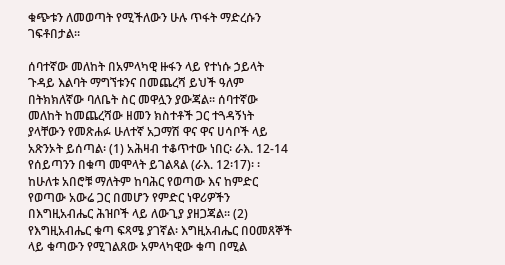ቁጭቱን ለመወጣት የሚችለውን ሁሉ ጥፋት ማድረሱን ገፍቶበታል፡፡

ሰባተኛው መለከት በአምላካዊ ዙፋን ላይ የተነሱ ኃይላት ጉዳይ እልባት ማግኘቱንና በመጨረሻ ይህች ዓለም በትክክለኛው ባለቤት ስር መዋሏን ያውጃል፡፡ ሰባተኛው መለከት ከመጨረሻው ዘመን ክስተቶች ጋር ተጓዳኝነት ያላቸውን የመጽሐፉ ሁለተኛ አጋማሽ ዋና ዋና ሀሳቦች ላይ አጽንኦት ይሰጣል፡ (1) አሕዛብ ተቆጥተው ነበር፡ ራእ. 12-14 የሰይጣንን በቁጣ መሞላት ይገልጻል (ራእ. 12፡17)፡ ፡ ከሁለቱ አበሮቹ ማለትም ከባሕር የወጣው እና ከምድር የወጣው አውሬ ጋር በመሆን የምድር ነዋሪዎችን በእግዚአብሔር ሕዝቦች ላይ ለውጊያ ያዘጋጃል፡፡ (2) የእግዚአብሔር ቁጣ ፍጻሜ ያገኛል፡ እግዚአብሔር በዐመጸኞች ላይ ቁጣውን የሚገልጸው አምላካዊው ቁጣ በሚል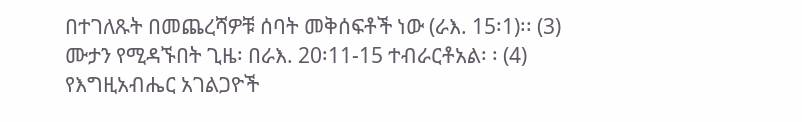በተገለጹት በመጨረሻዎቹ ሰባት መቅሰፍቶች ነው (ራእ. 15፡1)፡፡ (3) ሙታን የሚዳኙበት ጊዜ፡ በራእ. 20፡11-15 ተብራርቶአል፡ ፡ (4) የእግዚአብሔር አገልጋዮች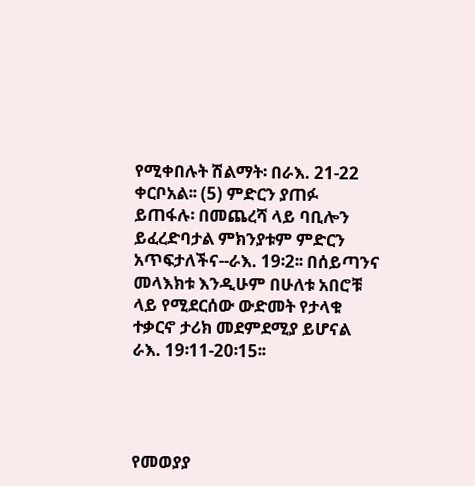የሚቀበሉት ሽልማት፡ በራእ. 21-22 ቀርቦአል፡፡ (5) ምድርን ያጠፉ ይጠፋሉ፡ በመጨረሻ ላይ ባቢሎን ይፈረድባታል ምክንያቱም ምድርን አጥፍታለችና--ራእ. 19፡2፡፡ በሰይጣንና መላእክቱ እንዲሁም በሁለቱ አበሮቹ ላይ የሚደርሰው ውድመት የታላቁ ተቃርኖ ታሪክ መደምደሚያ ይሆናል ራእ. 19፡11-20፡15፡፡




የመወያያ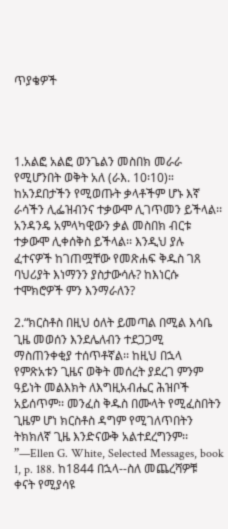ጥያቄዎች




1.አልፎ አልፎ ወንጌልን መስበክ መራራ የሚሆንበት ወቅት አለ (ራእ. 10፡10)። ከአንደበታችን የሚወጡት ቃላቶችም ሆኑ እኛ ራሳችን ሊፌዝብንና ተቃውሞ ሊገጥመን ይችላል፡፡ አንዳንዴ አምላካዊውን ቃል መስበክ ብርቱ ተቃውሞ ሊቀሰቅስ ይችላል፡፡ እንዲህ ያሉ ፈተናዎች ከገጠሟቸው የመጽሐፍ ቅዱስ ገጸ ባህሪያት እነማንን ያስታውሳሉ? ከእነርሱ ተሞክሮዎች ምን እንማራለን?

2.“ክርስቶስ በዚህ ዕለት ይመጣል በሚል እሳቤ ጊዜ መወሰን እንደሌለብን ተደጋጋሚ ማስጠንቀቂያ ተሰጥቶኛል፡፡ ከዚህ በኋላ የምጽአቱን ጊዜና ወቅት መሰረት ያደረገ ምንም ዓይነት መልእክት ለእግዚአብሔር ሕዝቦች አይሰጥም፡፡ መንፈስ ቅዱስ በሙላት የሚፈስበትን ጊዜም ሆነ ክርስቶስ ዳግም የሚገለጥበትን ትክክለኛ ጊዜ እንድናውቅ አልተደረግንም፡፡”—Ellen G. White, Selected Messages, book 1, p. 188. ከ1844 በኋላ--ስለ መጨረሻዎቹ ቀናት የሚያሳዩ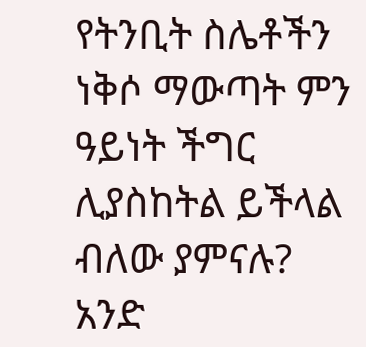የትንቢት ስሌቶችን ነቅሶ ማውጣት ምን ዓይነት ችግር ሊያስከትል ይችላል ብለው ያምናሉ? አንድ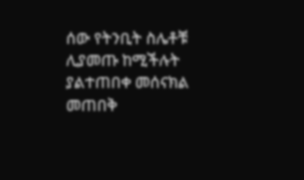ሰው የትንቢት ስሌቶቹ ሊያመጡ ከሚችሉት ያልተጠበቀ መሰናክል መጠበቅ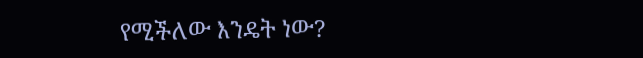የሚችለው እንዴት ነው?